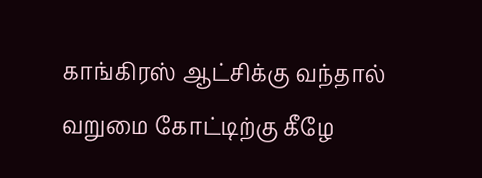காங்கிரஸ் ஆட்சிக்கு வந்தால் வறுமை கோட்டிற்கு கீழே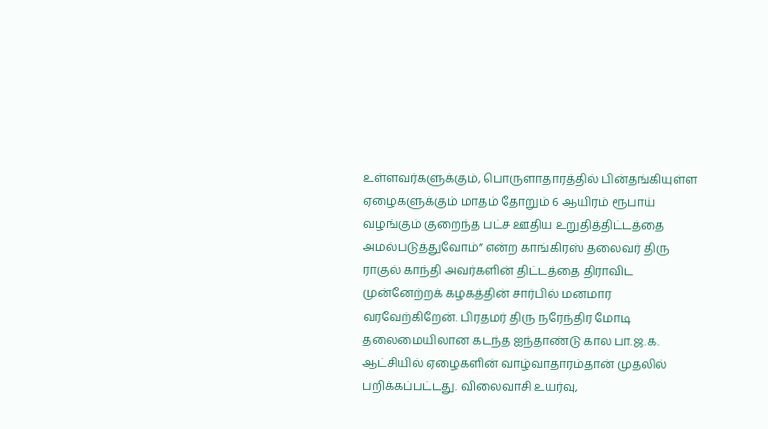உள்ளவர்களுக்கும், பொருளாதாரத்தில் பின்தங்கியுள்ள ஏழைகளுக்கும் மாதம் தோறும் 6 ஆயிரம் ரூபாய் வழங்கும் குறைந்த பட்ச ஊதிய உறுதித்திட்டத்தை அமல்படுத்துவோம்” என்ற காங்கிரஸ் தலைவர் திரு ராகுல் காந்தி அவர்களின் திட்டத்தை திராவிட முன்னேற்றக் கழகத்தின் சார்பில் மனமார வரவேற்கிறேன். பிரதமர் திரு நரேந்திர மோடி தலைமையிலான கடந்த ஐந்தாண்டு கால பா.ஜ.க. ஆட்சியில் ஏழைகளின் வாழ்வாதாரம்தான் முதலில் பறிக்கப்பட்டது. விலைவாசி உயர்வு,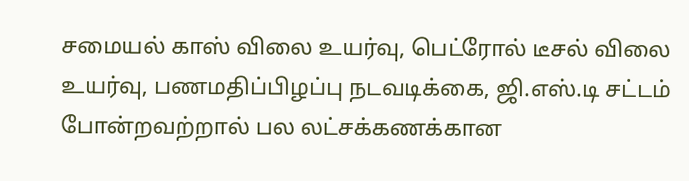சமையல் காஸ் விலை உயர்வு, பெட்ரோல் டீசல் விலை உயர்வு, பணமதிப்பிழப்பு நடவடிக்கை, ஜி.எஸ்.டி சட்டம் போன்றவற்றால் பல லட்சக்கணக்கான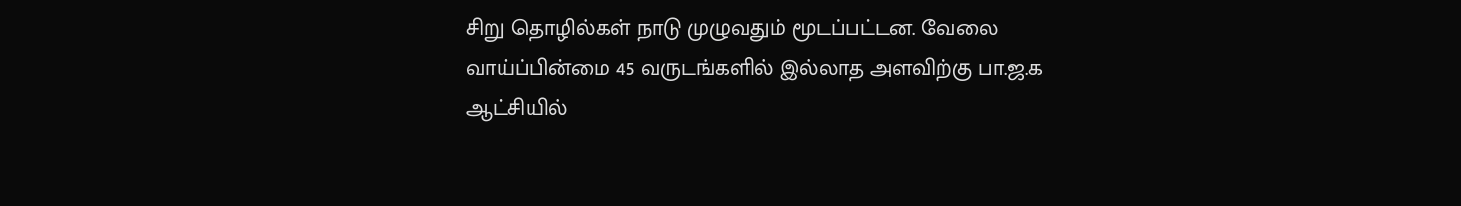சிறு தொழில்கள் நாடு முழுவதும் மூடப்பட்டன. வேலை வாய்ப்பின்மை 45 வருடங்களில் இல்லாத அளவிற்கு பா.ஜ.க ஆட்சியில்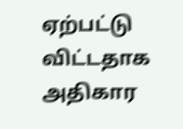ஏற்பட்டு விட்டதாக அதிகார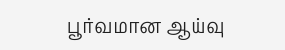பூர்வமான ஆய்வு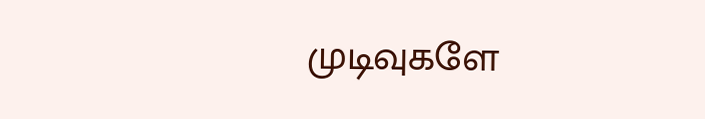முடிவுகளே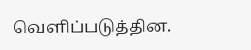வெளிப்படுத்தின.